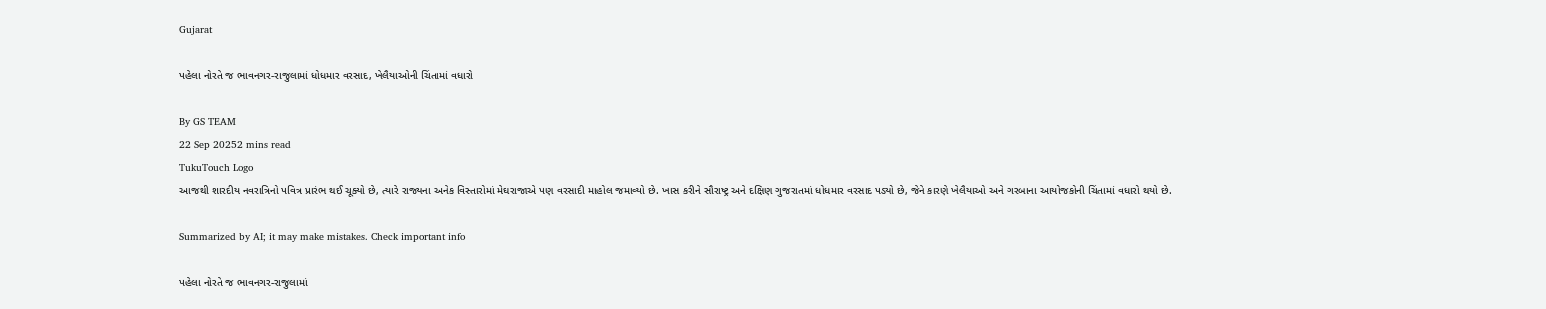Gujarat

પહેલા નોરતે જ ભાવનગર-રાજુલામાં ધોધમાર વરસાદ, ખેલૈયાઓની ચિંતામાં વધારો

By GS TEAM
22 Sep 20252 mins read
TukuTouch Logo
આજથી શારદીય નવરાત્રિનો પવિત્ર પ્રારંભ થઈ ચૂક્યો છે, ત્યારે રાજ્યના અનેક વિસ્તારોમાં મેઘરાજાએ પણ વરસાદી માહોલ જમાવ્યો છે. ખાસ કરીને સૌરાષ્ટ્ર અને દક્ષિણ ગુજરાતમાં ધોધમાર વરસાદ પડ્યો છે, જેને કારણે ખેલૈયાઓ અને ગરબાના આયોજકોની ચિંતામાં વધારો થયો છે.

Summarized by AI; it may make mistakes. Check important info

પહેલા નોરતે જ ભાવનગર-રાજુલામાં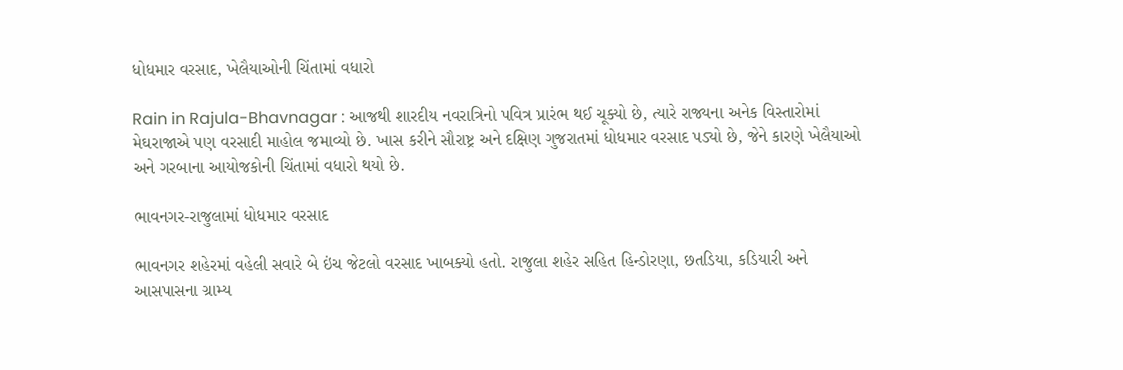ધોધમાર વરસાદ, ખેલૈયાઓની ચિંતામાં વધારો

Rain in Rajula-Bhavnagar : આજથી શારદીય નવરાત્રિનો પવિત્ર પ્રારંભ થઈ ચૂક્યો છે, ત્યારે રાજ્યના અનેક વિસ્તારોમાં મેઘરાજાએ પણ વરસાદી માહોલ જમાવ્યો છે. ખાસ કરીને સૌરાષ્ટ્ર અને દક્ષિણ ગુજરાતમાં ધોધમાર વરસાદ પડ્યો છે, જેને કારણે ખેલૈયાઓ અને ગરબાના આયોજકોની ચિંતામાં વધારો થયો છે.

ભાવનગર-રાજુલામાં ધોધમાર વરસાદ

ભાવનગર શહેરમાં વહેલી સવારે બે ઇંચ જેટલો વરસાદ ખાબક્યો હતો. રાજુલા શહેર સહિત હિન્ડોરણા, છતડિયા, કડિયારી અને આસપાસના ગ્રામ્ય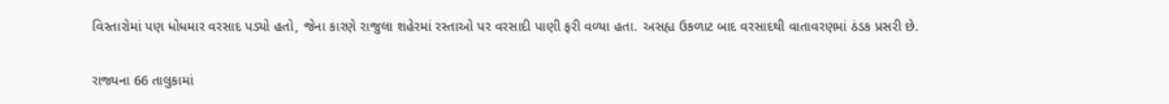વિસ્તારોમાં પણ ધોધમાર વરસાદ પડ્યો હતો, જેના કારણે રાજુલા શહેરમાં રસ્તાઓ પર વરસાદી પાણી ફરી વળ્યા હતા. અસહ્ય ઉકળાટ બાદ વરસાદથી વાતાવરણમાં ઠંડક પ્રસરી છે.

રાજ્યના 66 તાલુકામાં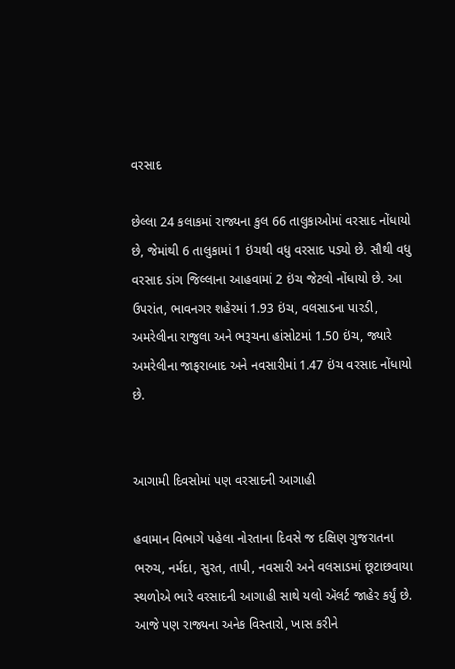વરસાદ

છેલ્લા 24 કલાકમાં રાજ્યના કુલ 66 તાલુકાઓમાં વરસાદ નોંધાયો છે, જેમાંથી 6 તાલુકામાં 1 ઇંચથી વધુ વરસાદ પડ્યો છે. સૌથી વધુ વરસાદ ડાંગ જિલ્લાના આહવામાં 2 ઇંચ જેટલો નોંધાયો છે. આ ઉપરાંત, ભાવનગર શહેરમાં 1.93 ઇંચ, વલસાડના પારડી, અમરેલીના રાજુલા અને ભરૂચના હાંસોટમાં 1.50 ઇંચ, જ્યારે અમરેલીના જાફરાબાદ અને નવસારીમાં 1.47 ઇંચ વરસાદ નોંધાયો છે.


આગામી દિવસોમાં પણ વરસાદની આગાહી

હવામાન વિભાગે પહેલા નોરતાના દિવસે જ દક્ષિણ ગુજરાતના ભરુચ, નર્મદા, સુરત, તાપી, નવસારી અને વલસાડમાં છૂટાછવાયા સ્થળોએ ભારે વરસાદની આગાહી સાથે યલો ઍલર્ટ જાહેર કર્યું છે. આજે પણ રાજ્યના અનેક વિસ્તારો, ખાસ કરીને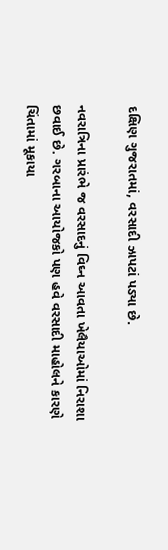દક્ષિણ ગુજરાતમાં, વરસાદી ઝાપટાં પડ્યા છે.

નવરાત્રિના પ્રારંભે જ વરસાદનું વિઘ્ન આવતા ખેલૈયાઓમાં નિરાશા છવાઈ છે. ગરબાના આયોજકો પણ હવે વરસાદી માહોલને કારણે ચિંતામાં મૂકાયા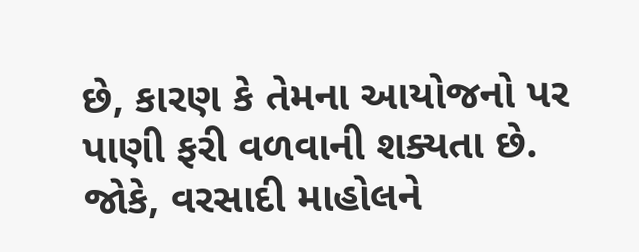છે, કારણ કે તેમના આયોજનો પર પાણી ફરી વળવાની શક્યતા છે. જોકે, વરસાદી માહોલને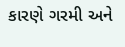કારણે ગરમી અને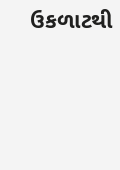ઉકળાટથી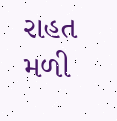રાહત મળી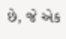છે, જે એક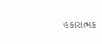હકારાત્મક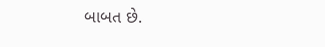બાબત છે.